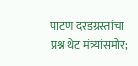पाटण दरडग्रस्तांचा प्रश्न थेट मंत्र्यांसमोर;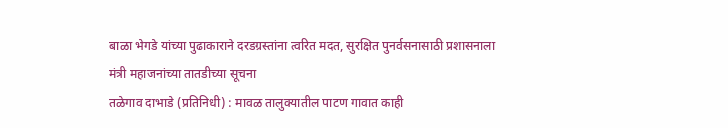बाळा भेगडे यांच्या पुढाकाराने दरडग्रस्तांना त्वरित मदत, सुरक्षित पुनर्वसनासाठी प्रशासनाला मंत्री महाजनांच्या तातडीच्या सूचना
तळेगाव दाभाडे (प्रतिनिधी) : मावळ तालुक्यातील पाटण गावात काही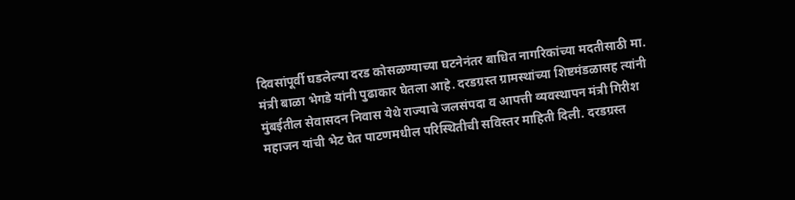दिवसांपूर्वी घडलेल्या दरड कोसळण्याच्या घटनेनंतर बाधित नागरिकांच्या मदतीसाठी मा. मंत्री बाळा भेगडे यांनी पुढाकार घेतला आहे. दरडग्रस्त ग्रामस्थांच्या शिष्टमंडळासह त्यांनी मुंबईतील सेवासदन निवास येथे राज्याचे जलसंपदा व आपत्ती व्यवस्थापन मंत्री गिरीश महाजन यांची भेट घेत पाटणमधील परिस्थितीची सविस्तर माहिती दिली. दरडग्रस्त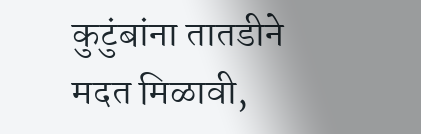कुटुंबांना तातडीने मदत मिळावी,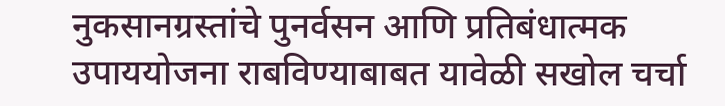नुकसानग्रस्तांचे पुनर्वसन आणि प्रतिबंधात्मक उपाययोजना राबविण्याबाबत यावेळी सखोल चर्चा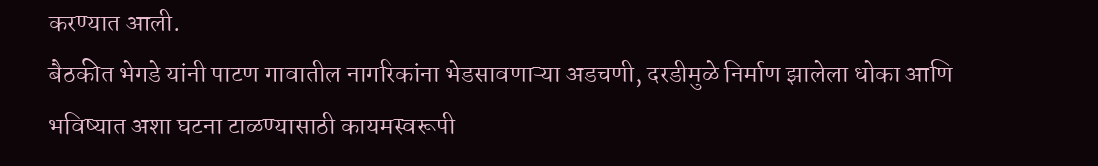करण्यात आली.
बैठकीत भेगडे यांनी पाटण गावातील नागरिकांना भेडसावणाऱ्या अडचणी, दरडीमुळे निर्माण झालेला धोका आणि भविष्यात अशा घटना टाळण्यासाठी कायमस्वरूपी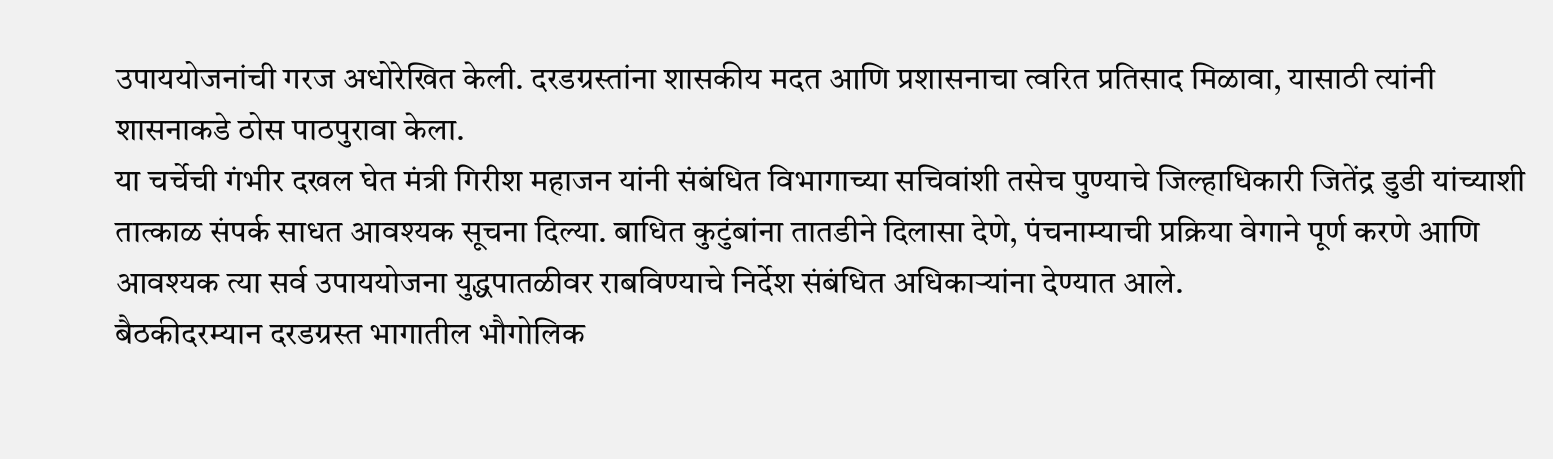उपाययोजनांची गरज अधोरेखित केली. दरडग्रस्तांना शासकीय मदत आणि प्रशासनाचा त्वरित प्रतिसाद मिळावा, यासाठी त्यांनी शासनाकडे ठोस पाठपुरावा केला.
या चर्चेची गंभीर दखल घेत मंत्री गिरीश महाजन यांनी संबंधित विभागाच्या सचिवांशी तसेच पुण्याचे जिल्हाधिकारी जितेंद्र डुडी यांच्याशी तात्काळ संपर्क साधत आवश्यक सूचना दिल्या. बाधित कुटुंबांना तातडीने दिलासा देणे, पंचनाम्याची प्रक्रिया वेगाने पूर्ण करणे आणि आवश्यक त्या सर्व उपाययोजना युद्धपातळीवर राबविण्याचे निर्देश संबंधित अधिकाऱ्यांना देण्यात आले.
बैठकीदरम्यान दरडग्रस्त भागातील भौगोलिक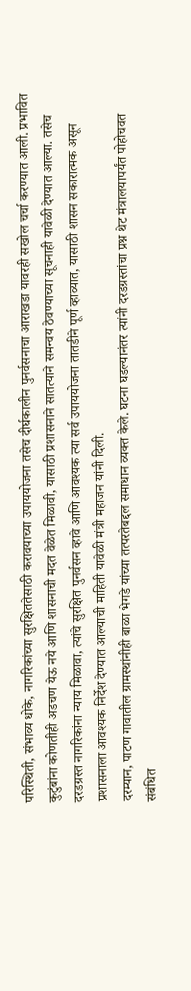परिस्थिती, संभाव्य धोके, नागरिकांच्या सुरक्षिततेसाठी करावयाच्या उपाययोजना तसेच दीर्घकालीन पुनर्वसनाचा आराखडा यावरही सखोल चर्चा करण्यात आली. प्रभावित कुटुंबांना कोणतीही अडचण येऊ नये आणि शासनाची मदत वेळेत मिळावी, यासाठी प्रशासनाने सातत्याने समन्वय ठेवण्याच्या सूचनाही यावेळी देण्यात आल्या. तसेच दरडग्रस्त नागरिकांना न्याय मिळावा, त्यांचे सुरक्षित पुनर्वसन व्हावे आणि आवश्यक त्या सर्व उपाययोजना तातडीने पूर्ण व्हाव्यात, यासाठी शासन सकारात्मक असून प्रशासनाला आवश्यक निर्देश देण्यात आल्याची माहिती यावेळी मंत्री महाजन यांनी दिली.
दरम्यान, पाटण गावातील ग्रामस्थांनीही बाळा भेगडे यांच्या तत्परतेबद्दल समाधान व्यक्त केले. घटना घडल्यानंतर त्यांनी दरडग्रस्तांचा प्रश्न थेट मंत्रालयापर्यंत पोहोचवत संबंधित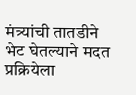मंत्र्यांची तातडीने भेट घेतल्याने मदत प्रक्रियेला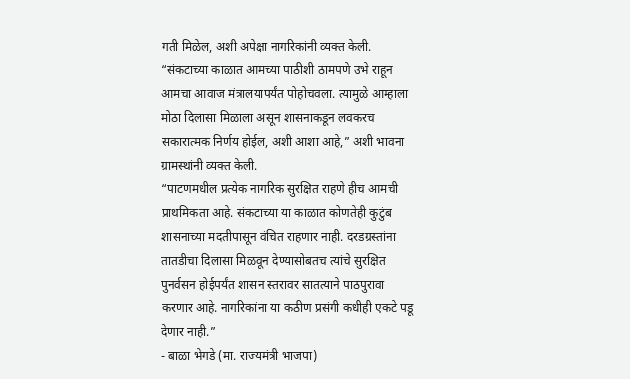गती मिळेल, अशी अपेक्षा नागरिकांनी व्यक्त केली. “संकटाच्या काळात आमच्या पाठीशी ठामपणे उभे राहून आमचा आवाज मंत्रालयापर्यंत पोहोचवला. त्यामुळे आम्हाला मोठा दिलासा मिळाला असून शासनाकडून लवकरच सकारात्मक निर्णय होईल, अशी आशा आहे,” अशी भावना ग्रामस्थांनी व्यक्त केली.
“पाटणमधील प्रत्येक नागरिक सुरक्षित राहणे हीच आमची प्राथमिकता आहे. संकटाच्या या काळात कोणतेही कुटुंब शासनाच्या मदतीपासून वंचित राहणार नाही. दरडग्रस्तांना तातडीचा दिलासा मिळवून देण्यासोबतच त्यांचे सुरक्षित पुनर्वसन होईपर्यंत शासन स्तरावर सातत्याने पाठपुरावा करणार आहे. नागरिकांना या कठीण प्रसंगी कधीही एकटे पडू देणार नाही.”
- बाळा भेगडे (मा. राज्यमंत्री भाजपा)